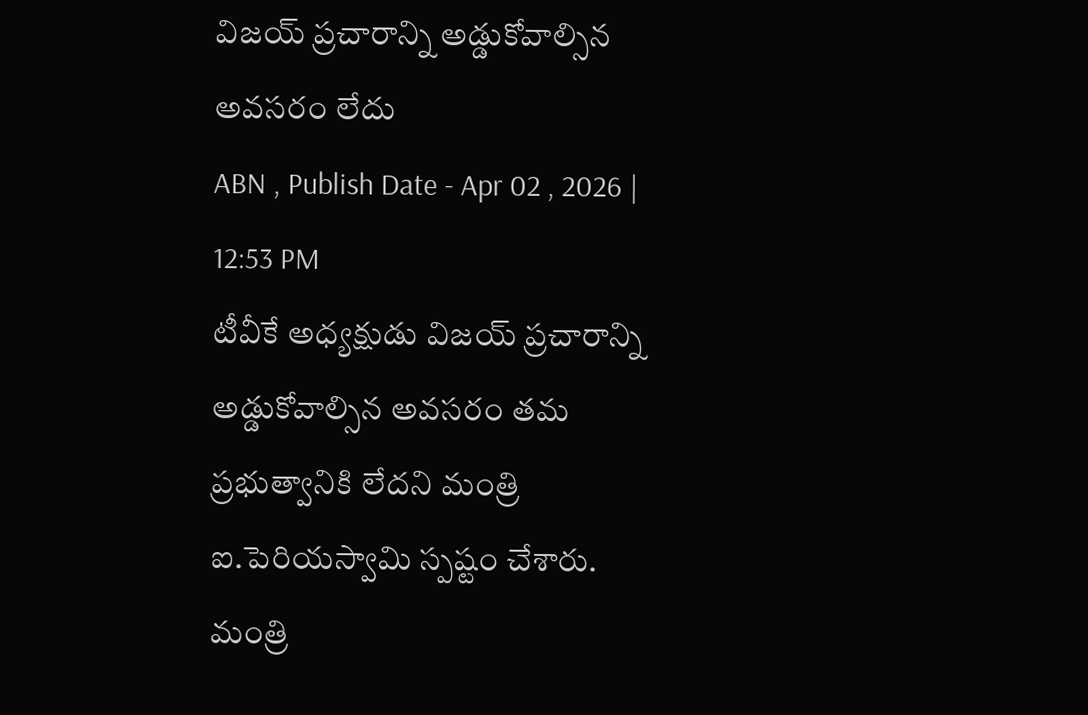విజయ్ ప్రచారాన్ని అడ్డుకోవాల్సిన అవసరం లేదు
ABN , Publish Date - Apr 02 , 2026 | 12:53 PM
టీవీకే అధ్యక్షుడు విజయ్ ప్రచారాన్ని అడ్డుకోవాల్సిన అవసరం తమ ప్రభుత్వానికి లేదని మంత్రి ఐ.పెరియస్వామి స్పష్టం చేశారు.
మంత్రి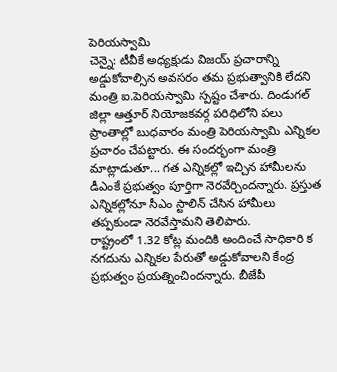పెరియస్వామి
చెన్నై: టీవీకే అధ్యక్షుడు విజయ్ ప్రచారాన్ని అడ్డుకోవాల్సిన అవసరం తమ ప్రభుత్వానికి లేదని మంత్రి ఐ.పెరియస్వామి స్పష్టం చేశారు. దిండుగల్ జిల్లా ఆత్తూర్ నియోజకవర్గ పరిధిలోని పలు ప్రాంతాల్లో బుధవారం మంత్రి పెరియస్వామి ఎన్నికల ప్రచారం చేపట్టారు. ఈ సందర్భంగా మంత్రి మాట్లాడుతూ... గత ఎన్నికల్లో ఇచ్చిన హామీలను డీఎంకే ప్రభుత్వం పూర్తిగా నెరవేర్చిందన్నారు. ప్రస్తుత ఎన్నికల్లోనూ సీఎం స్టాలిన్ చేసిన హామీలు తప్పకుండా నెరవేస్తామని తెలిపారు.
రాష్ట్రంలో 1.32 కోట్ల మందికి అందించే సాధికారి క నగదును ఎన్నికల పేరుతో అడ్డుకోవాలని కేంద్ర ప్రభుత్వం ప్రయత్నించిందన్నారు. బీజేపీ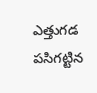ఎత్తుగడ పసిగట్టిన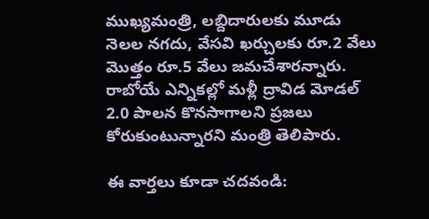ముఖ్యమంత్రి, లబ్దిదారులకు మూడు నెలల నగదు, వేసవి ఖర్చులకు రూ.2 వేలు మొత్తం రూ.5 వేలు జమచేశారన్నారు. రాబోయే ఎన్నికల్లో మళ్లీ ద్రావిడ మోడల్ 2.0 పాలన కొనసాగాలని ప్రజలు కోరుకుంటున్నారని మంత్రి తెలిపారు.

ఈ వార్తలు కూడా చదవండి: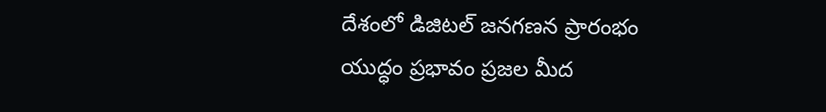దేశంలో డిజిటల్ జనగణన ప్రారంభం
యుద్ధం ప్రభావం ప్రజల మీద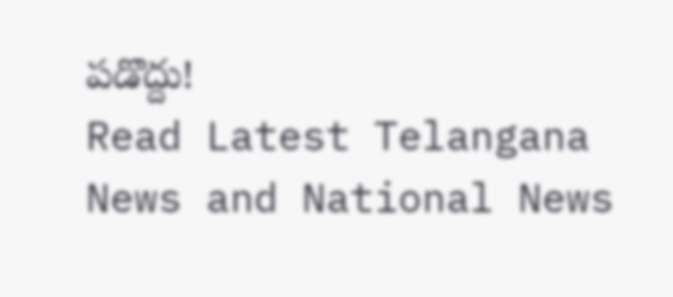పడొద్దు!
Read Latest Telangana News and National News